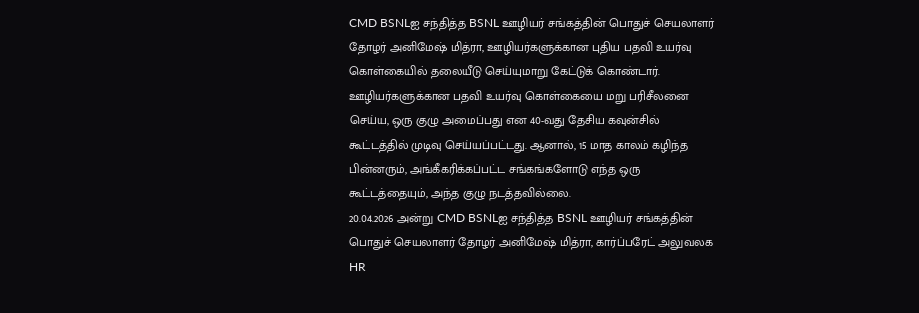CMD BSNLஐ சந்தித்த BSNL ஊழியர் சங்கத்தின் பொதுச் செயலாளர் தோழர் அனிமேஷ் மித்ரா, ஊழியர்களுக்கான புதிய பதவி உயர்வு கொள்கையில் தலையீடு செய்யுமாறு கேட்டுக் கொண்டார். ஊழியர்களுக்கான பதவி உயர்வு கொள்கையை மறு பரிசீலனை செய்ய, ஒரு குழு அமைப்பது என 40-வது தேசிய கவுன்சில் கூட்டத்தில் முடிவு செய்யப்பட்டது. ஆனால், 15 மாத காலம் கழிந்த பின்னரும், அங்கீகரிக்கப்பட்ட சங்கங்களோடு எந்த ஒரு கூட்டத்தையும், அந்த குழு நடத்தவில்லை.
20.04.2026 அன்று CMD BSNLஐ சந்தித்த BSNL ஊழியர் சங்கத்தின் பொதுச் செயலாளர் தோழர் அனிமேஷ் மித்ரா, கார்ப்பரேட் அலுவலக HR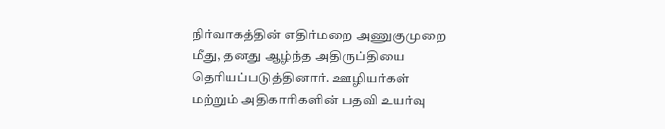நிர்வாகத்தின் எதிர்மறை அணுகுமுறை மீது, தனது ஆழ்ந்த அதிருப்தியை தெரியப்படுத்தினார். ஊழியர்கள் மற்றும் அதிகாரிகளின் பதவி உயர்வு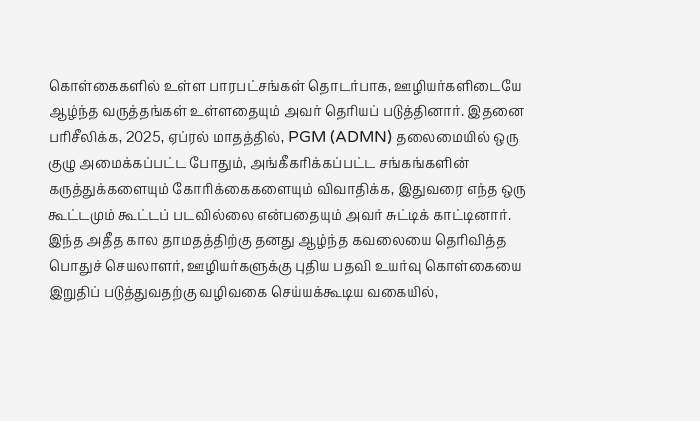கொள்கைகளில் உள்ள பாரபட்சங்கள் தொடர்பாக, ஊழியர்களிடையே ஆழ்ந்த வருத்தங்கள் உள்ளதையும் அவர் தெரியப் படுத்தினார். இதனை பரிசீலிக்க, 2025, ஏப்ரல் மாதத்தில், PGM (ADMN) தலைமையில் ஒரு குழு அமைக்கப்பட்ட போதும், அங்கீகரிக்கப்பட்ட சங்கங்களின் கருத்துக்களையும் கோரிக்கைகளையும் விவாதிக்க, இதுவரை எந்த ஒரு கூட்டமும் கூட்டப் படவில்லை என்பதையும் அவர் சுட்டிக் காட்டினார்.
இந்த அதீத கால தாமதத்திற்கு தனது ஆழ்ந்த கவலையை தெரிவித்த பொதுச் செயலாளர், ஊழியர்களுக்கு புதிய பதவி உயர்வு கொள்கையை இறுதிப் படுத்துவதற்கு வழிவகை செய்யக்கூடிய வகையில்,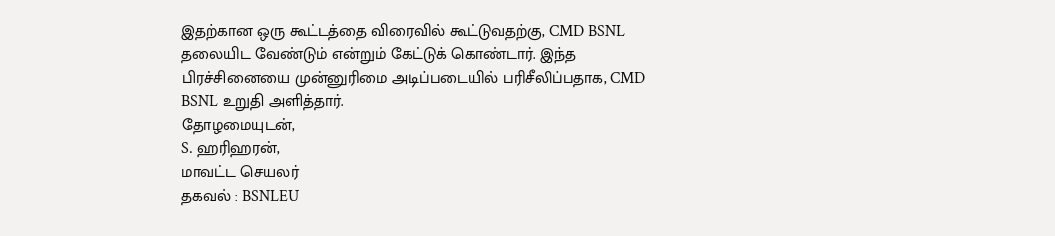இதற்கான ஒரு கூட்டத்தை விரைவில் கூட்டுவதற்கு, CMD BSNL தலையிட வேண்டும் என்றும் கேட்டுக் கொண்டார். இந்த பிரச்சினையை முன்னுரிமை அடிப்படையில் பரிசீலிப்பதாக, CMD BSNL உறுதி அளித்தார்.
தோழமையுடன்,
S. ஹரிஹரன்,
மாவட்ட செயலர்
தகவல் : BSNLEU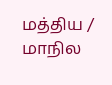மத்திய / மாநில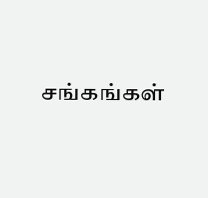சங்கங்கள்